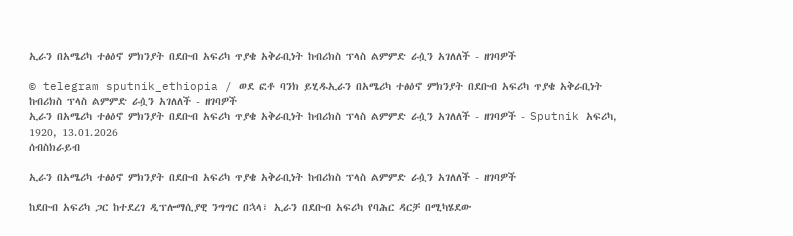ኢራን በአሜሪካ ተፅዕኖ ምክንያት በደቡብ አፍሪካ ጥያቄ አቅራቢነት ከብሪክስ ፕላስ ልምምድ ራሷን አገለለች - ዘገባዎች

© telegram sputnik_ethiopia / ወደ ፎቶ ባንክ ይሂዱኢራን በአሜሪካ ተፅዕኖ ምክንያት በደቡብ አፍሪካ ጥያቄ አቅራቢነት ከብሪክስ ፕላስ ልምምድ ራሷን አገለለች - ዘገባዎች
ኢራን በአሜሪካ ተፅዕኖ ምክንያት በደቡብ አፍሪካ ጥያቄ አቅራቢነት ከብሪክስ ፕላስ ልምምድ ራሷን አገለለች - ዘገባዎች - Sputnik አፍሪካ, 1920, 13.01.2026
ሰብስክራይብ

ኢራን በአሜሪካ ተፅዕኖ ምክንያት በደቡብ አፍሪካ ጥያቄ አቅራቢነት ከብሪክስ ፕላስ ልምምድ ራሷን አገለለች - ዘገባዎች

ከደቡብ አፍሪካ ጋር ከተደረገ ዲፕሎማሲያዊ ንግግር በኋላ፣ ኢራን በደቡብ አፍሪካ የባሕር ዳርቻ በሚካሄደው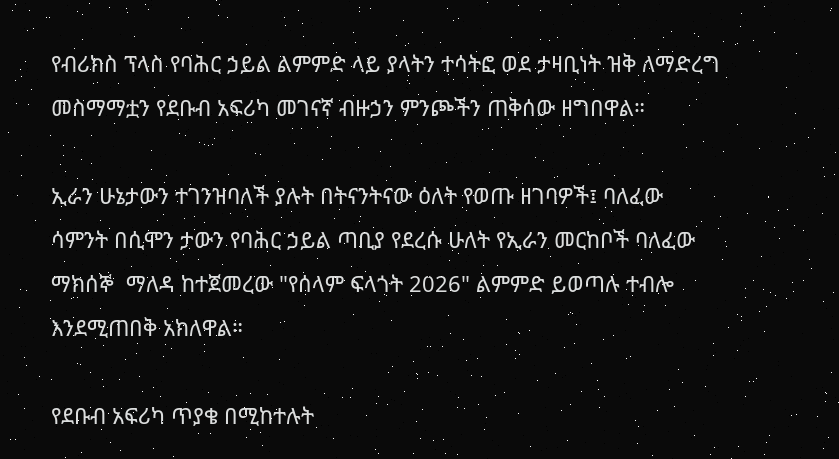የብሪክስ ፕላስ የባሕር ኃይል ልምምድ ላይ ያላትን ተሳትፎ ወደ ታዛቢነት ዝቅ ለማድረግ መስማማቷን የደቡብ አፍሪካ መገናኛ ብዙኃን ምንጮችን ጠቅሰው ዘግበዋል።

ኢራን ሁኔታውን ተገንዝባለች ያሉት በትናንትናው ዕለት የወጡ ዘገባዎች፤ ባለፈው ሳምንት በሲሞን ታውን የባሕር ኃይል ጣቢያ የደረሱ ሁለት የኢራን መርከቦች ባለፈው ማክሰኞ  ማለዳ ከተጀመረው "የሰላም ፍላጎት 2026" ልምምድ ይወጣሉ ተብሎ እንደሚጠበቅ አክለዋል።

የደቡብ አፍሪካ ጥያቄ በሚከተሉት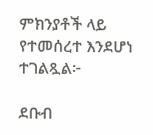ምክንያቶች ላይ የተመሰረተ እንደሆነ ተገልጿል፦

ደቡብ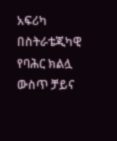አፍሪካ በስትራቴጂካዊ የባሕር ክልሏ ውስጥ ቻይና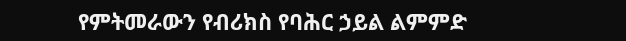የምትመራውን የብሪክስ የባሕር ኃይል ልምምድ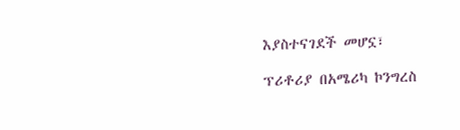እያስተናገደች መሆኗ፣

ፕሪቶሪያ በአሜሪካ ኮንግረስ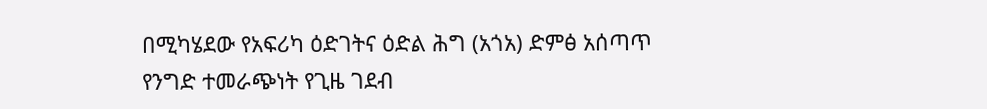በሚካሄደው የአፍሪካ ዕድገትና ዕድል ሕግ (አጎአ) ድምፅ አሰጣጥ የንግድ ተመራጭነት የጊዜ ገደብ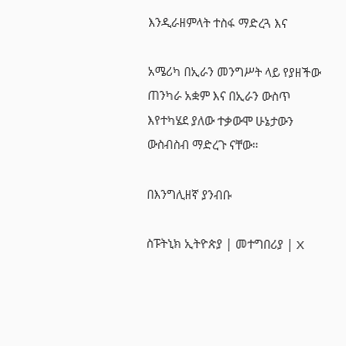እንዲራዘምላት ተስፋ ማድረጓ እና

አሜሪካ በኢራን መንግሥት ላይ የያዘችው ጠንካራ አቋም እና በኢራን ውስጥ እየተካሄደ ያለው ተቃውሞ ሁኔታውን ውስብስብ ማድረጉ ናቸው።

በእንግሊዘኛ ያንብቡ

ስፑትኒክ ኢትዮጵያ | መተግበሪያ | X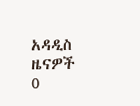አዳዲስ ዜናዎች
0